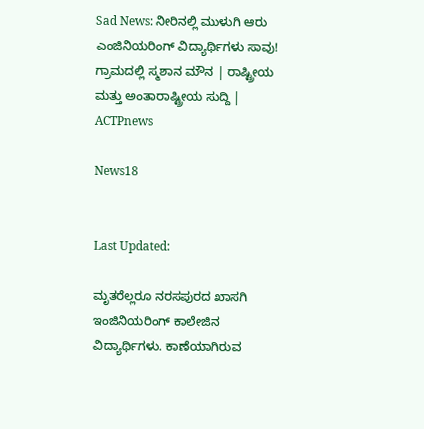Sad News: ನೀರಿನಲ್ಲಿ ಮುಳುಗಿ ಆರು ಎಂಜಿನಿಯರಿಂಗ್ ವಿದ್ಯಾರ್ಥಿಗಳು ಸಾವು! ಗ್ರಾಮದಲ್ಲಿ ಸ್ಮಶಾನ ಮೌನ | ರಾಷ್ಟ್ರೀಯ ಮತ್ತು ಅಂತಾರಾಷ್ಟ್ರೀಯ ಸುದ್ದಿ | ACTPnews

News18


Last Updated:

ಮೃತರೆಲ್ಲರೂ ನರಸಪುರದ ಖಾಸಗಿ ಇಂಜಿನಿಯರಿಂಗ್ ಕಾಲೇಜಿನ ವಿದ್ಯಾರ್ಥಿಗಳು. ಕಾಣೆಯಾಗಿರುವ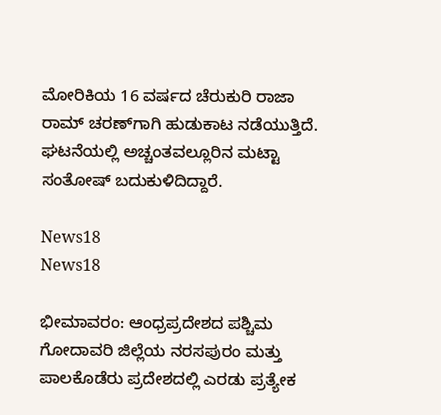ಮೋರಿಕಿಯ 16 ವರ್ಷದ ಚೆರುಕುರಿ ರಾಜಾ ರಾಮ್ ಚರಣ್‌ಗಾಗಿ ಹುಡುಕಾಟ ನಡೆಯುತ್ತಿದೆ. ಘಟನೆಯಲ್ಲಿ ಅಚ್ಚಂತವಲ್ಲೂರಿನ ಮಟ್ಟಾ ಸಂತೋಷ್ ಬದುಕುಳಿದಿದ್ದಾರೆ.

News18
News18

ಭೀಮಾವರಂ: ಆಂಧ್ರಪ್ರದೇಶದ ಪಶ್ಚಿಮ ಗೋದಾವರಿ ಜಿಲ್ಲೆಯ ನರಸಪುರಂ ಮತ್ತು ಪಾಲಕೊಡೆರು ಪ್ರದೇಶದಲ್ಲಿ ಎರಡು ಪ್ರತ್ಯೇಕ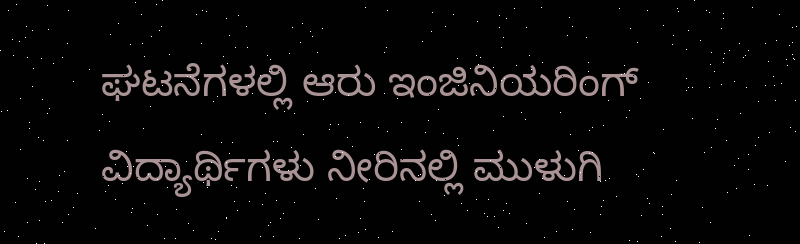ಘಟನೆಗಳಲ್ಲಿ ಆರು ಇಂಜಿನಿಯರಿಂಗ್ ವಿದ್ಯಾರ್ಥಿಗಳು ನೀರಿನಲ್ಲಿ ಮುಳುಗಿ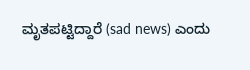ಮೃತಪಟ್ಟಿದ್ದಾರೆ (sad news) ಎಂದು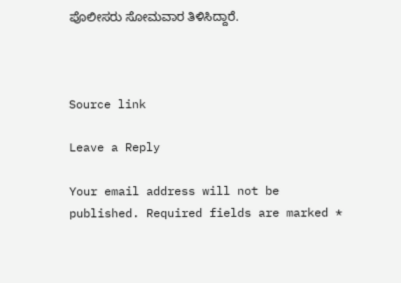ಪೊಲೀಸರು ಸೋಮವಾರ ತಿಳಿಸಿದ್ದಾರೆ.



Source link

Leave a Reply

Your email address will not be published. Required fields are marked *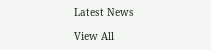Latest News

View All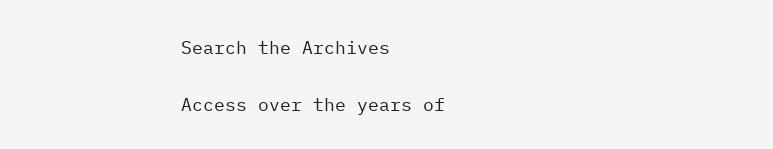Search the Archives

Access over the years of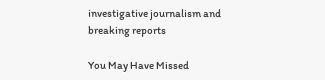investigative journalism and breaking reports

You May Have Missed